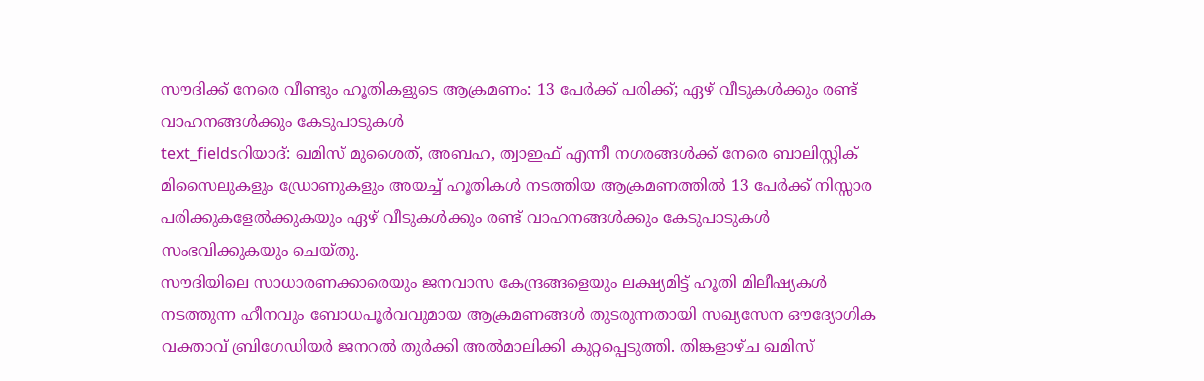സൗദിക്ക് നേരെ വീണ്ടും ഹൂതികളുടെ ആക്രമണം: 13 പേർക്ക് പരിക്ക്; ഏഴ് വീടുകൾക്കും രണ്ട് വാഹനങ്ങൾക്കും കേടുപാടുകൾ
text_fieldsറിയാദ്: ഖമിസ് മുശൈത്, അബഹ, ത്വാഇഫ് എന്നീ നഗരങ്ങൾക്ക് നേരെ ബാലിസ്റ്റിക് മിസൈലുകളും ഡ്രോണുകളും അയച്ച് ഹൂതികൾ നടത്തിയ ആക്രമണത്തിൽ 13 പേർക്ക് നിസ്സാര പരിക്കുകളേൽക്കുകയും ഏഴ് വീടുകൾക്കും രണ്ട് വാഹനങ്ങൾക്കും കേടുപാടുകൾ സംഭവിക്കുകയും ചെയ്തു.
സൗദിയിലെ സാധാരണക്കാരെയും ജനവാസ കേന്ദ്രങ്ങളെയും ലക്ഷ്യമിട്ട് ഹൂതി മിലീഷ്യകൾ നടത്തുന്ന ഹീനവും ബോധപൂർവവുമായ ആക്രമണങ്ങൾ തുടരുന്നതായി സഖ്യസേന ഔദ്യോഗിക വക്താവ് ബ്രിഗേഡിയർ ജനറൽ തുർക്കി അൽമാലിക്കി കുറ്റപ്പെടുത്തി. തിങ്കളാഴ്ച ഖമിസ്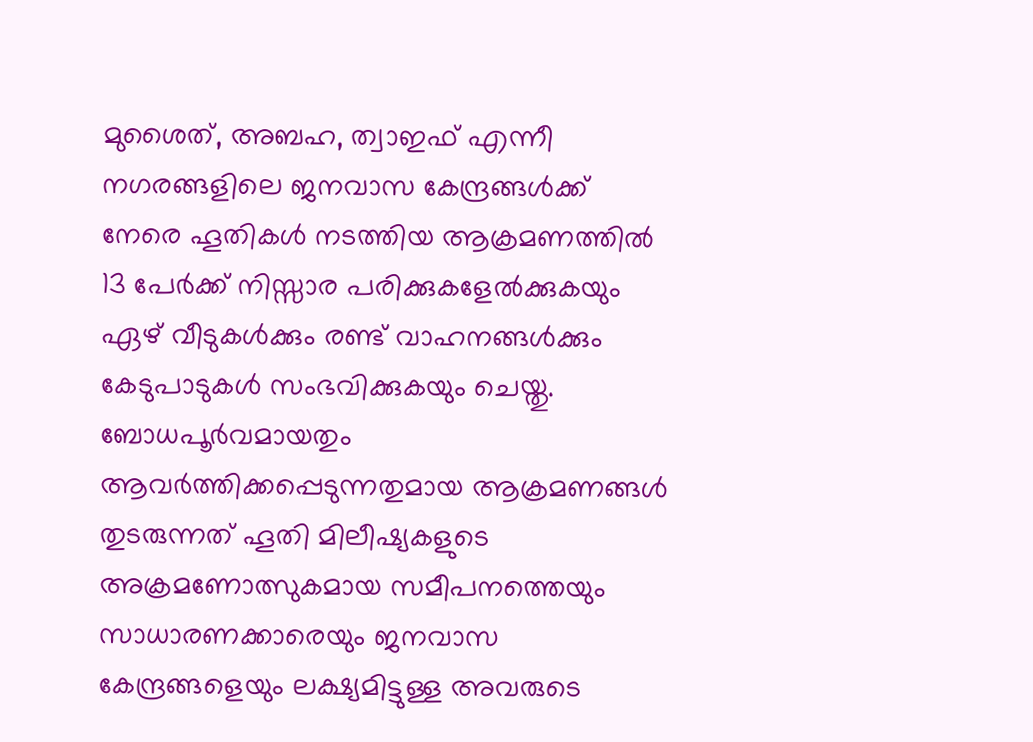മുശൈത്, അബഹ, ത്വാഇഫ് എന്നീ നഗരങ്ങളിലെ ജനവാസ കേന്ദ്രങ്ങൾക്ക് നേരെ ഹൂതികൾ നടത്തിയ ആക്രമണത്തിൽ 13 പേർക്ക് നിസ്സാര പരിക്കുകളേൽക്കുകയും ഏഴ് വീടുകൾക്കും രണ്ട് വാഹനങ്ങൾക്കും കേടുപാടുകൾ സംഭവിക്കുകയും ചെയ്തു.
ബോധപൂർവമായതും ആവർത്തിക്കപ്പെടുന്നതുമായ ആക്രമണങ്ങൾ തുടരുന്നത് ഹൂതി മിലീഷ്യകളുടെ അക്രമണോത്സുകമായ സമീപനത്തെയും സാധാരണക്കാരെയും ജനവാസ കേന്ദ്രങ്ങളെയും ലക്ഷ്യമിട്ടുള്ള അവരുടെ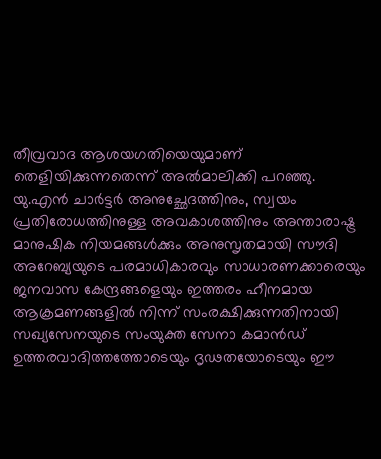തീവ്രവാദ ആശയഗതിയെയുമാണ് തെളിയിക്കുന്നതെന്ന് അൽമാലിക്കി പറഞ്ഞു.
യു.എൻ ചാർട്ടർ അനുച്ഛേദത്തിനും, സ്വയം പ്രതിരോധത്തിനുള്ള അവകാശത്തിനും അന്താരാഷ്ട്ര മാനുഷിക നിയമങ്ങൾക്കും അനുസൃതമായി സൗദി അറേബ്യയുടെ പരമാധികാരവും സാധാരണക്കാരെയും ജനവാസ കേന്ദ്രങ്ങളെയും ഇത്തരം ഹീനമായ ആക്രമണങ്ങളിൽ നിന്ന് സംരക്ഷിക്കുന്നതിനായി സഖ്യസേനയുടെ സംയുക്ത സേനാ കമാൻഡ് ഉത്തരവാദിത്തത്തോടെയും ദൃഢതയോടെയും ഈ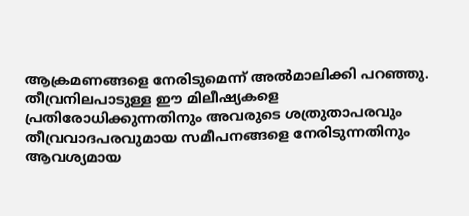ആക്രമണങ്ങളെ നേരിടുമെന്ന് അൽമാലിക്കി പറഞ്ഞു.
തീവ്രനിലപാടുള്ള ഈ മിലീഷ്യകളെ പ്രതിരോധിക്കുന്നതിനും അവരുടെ ശത്രുതാപരവും തീവ്രവാദപരവുമായ സമീപനങ്ങളെ നേരിടുന്നതിനും ആവശ്യമായ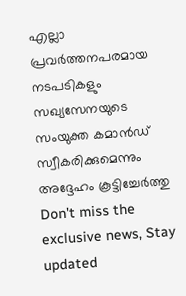എല്ലാ പ്രവർത്തനപരമായ നടപടികളും സഖ്യസേനയുടെ സംയുക്ത കമാൻഡ് സ്വീകരിക്കുമെന്നും അദ്ദേഹം കൂട്ടിച്ചേർത്തു
Don't miss the exclusive news, Stay updated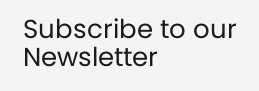Subscribe to our Newsletter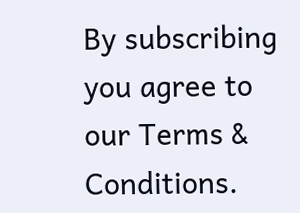By subscribing you agree to our Terms & Conditions.